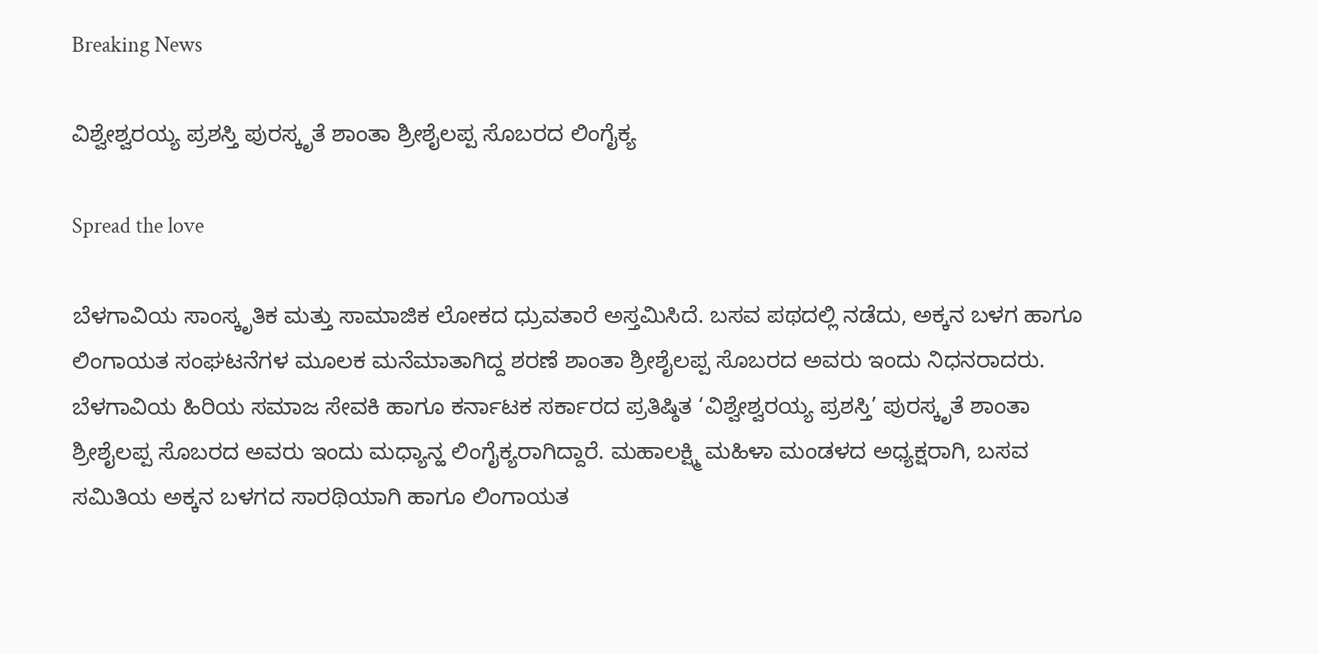Breaking News

ವಿಶ್ವೇಶ್ವರಯ್ಯ ಪ್ರಶಸ್ತಿ ಪುರಸ್ಕೃತೆ ಶಾಂತಾ ಶ್ರೀಶೈಲಪ್ಪ ಸೊಬರದ ಲಿಂಗೈಕ್ಯ

Spread the love

ಬೆಳಗಾವಿಯ ಸಾಂಸ್ಕೃತಿಕ ಮತ್ತು ಸಾಮಾಜಿಕ ಲೋಕದ ಧ್ರುವತಾರೆ ಅಸ್ತಮಿಸಿದೆ. ಬಸವ ಪಥದಲ್ಲಿ ನಡೆದು, ಅಕ್ಕನ ಬಳಗ ಹಾಗೂ ಲಿಂಗಾಯತ ಸಂಘಟನೆಗಳ ಮೂಲಕ ಮನೆಮಾತಾಗಿದ್ದ ಶರಣೆ ಶಾಂತಾ ಶ್ರೀಶೈಲಪ್ಪ ಸೊಬರದ ಅವರು ಇಂದು ನಿಧನರಾದರು.
ಬೆಳಗಾವಿಯ ಹಿರಿಯ ಸಮಾಜ ಸೇವಕಿ ಹಾಗೂ ಕರ್ನಾಟಕ ಸರ್ಕಾರದ ಪ್ರತಿಷ್ಠಿತ ‘ವಿಶ್ವೇಶ್ವರಯ್ಯ ಪ್ರಶಸ್ತಿ’ ಪುರಸ್ಕೃತೆ ಶಾಂತಾ ಶ್ರೀಶೈಲಪ್ಪ ಸೊಬರದ ಅವರು ಇಂದು ಮಧ್ಯಾನ್ಹ ಲಿಂಗೈಕ್ಯರಾಗಿದ್ದಾರೆ. ಮಹಾಲಕ್ಷ್ಮಿ ಮಹಿಳಾ ಮಂಡಳದ ಅಧ್ಯಕ್ಷರಾಗಿ, ಬಸವ ಸಮಿತಿಯ ಅಕ್ಕನ ಬಳಗದ ಸಾರಥಿಯಾಗಿ ಹಾಗೂ ಲಿಂಗಾಯತ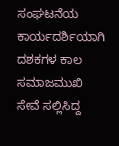ಸಂಘಟನೆಯ ಕಾರ್ಯದರ್ಶಿಯಾಗಿ ದಶಕಗಳ ಕಾಲ ಸಮಾಜಮುಖಿ ಸೇವೆ ಸಲ್ಲಿಸಿದ್ದ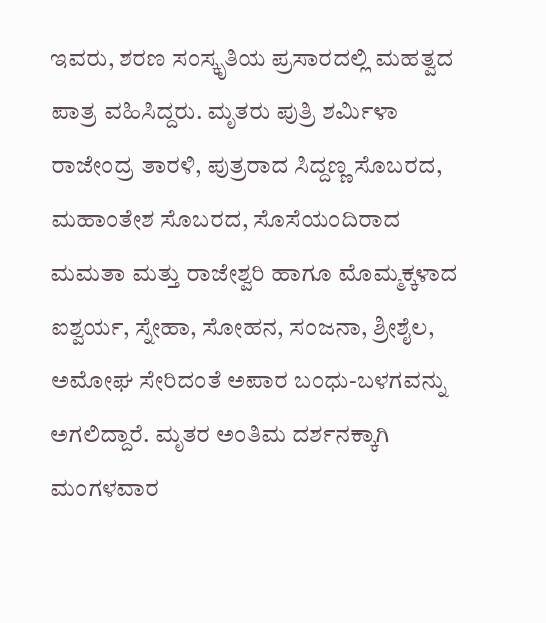ಇವರು, ಶರಣ ಸಂಸ್ಕೃತಿಯ ಪ್ರಸಾರದಲ್ಲಿ ಮಹತ್ವದ ಪಾತ್ರ ವಹಿಸಿದ್ದರು. ಮೃತರು ಪುತ್ರಿ ಶರ್ಮಿಳಾ ರಾಜೇಂದ್ರ ತಾರಳಿ, ಪುತ್ರರಾದ ಸಿದ್ದಣ್ಣ ಸೊಬರದ, ಮಹಾಂತೇಶ ಸೊಬರದ, ಸೊಸೆಯಂದಿರಾದ ಮಮತಾ ಮತ್ತು ರಾಜೇಶ್ವರಿ ಹಾಗೂ ಮೊಮ್ಮಕ್ಕಳಾದ ಐಶ್ವರ್ಯ, ಸ್ನೇಹಾ, ಸೋಹನ, ಸಂಜನಾ, ಶ್ರೀಶೈಲ, ಅಮೋಘ ಸೇರಿದಂತೆ ಅಪಾರ ಬಂಧು-ಬಳಗವನ್ನು ಅಗಲಿದ್ದಾರೆ. ಮೃತರ ಅಂತಿಮ ದರ್ಶನಕ್ಕಾಗಿ ಮಂಗಳವಾರ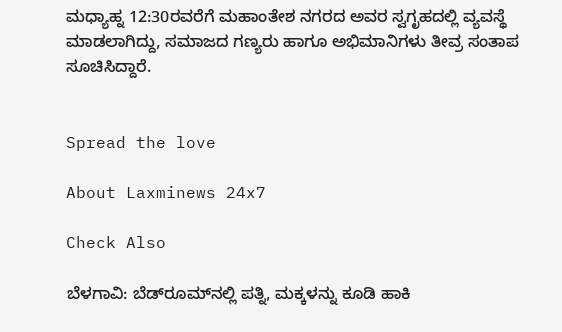ಮಧ್ಯಾಹ್ನ 12:30ರವರೆಗೆ ಮಹಾಂತೇಶ ನಗರದ ಅವರ ಸ್ವಗೃಹದಲ್ಲಿ ವ್ಯವಸ್ಥೆ ಮಾಡಲಾಗಿದ್ದು, ಸಮಾಜದ ಗಣ್ಯರು ಹಾಗೂ ಅಭಿಮಾನಿಗಳು ತೀವ್ರ ಸಂತಾಪ ಸೂಚಿಸಿದ್ದಾರೆ.


Spread the love

About Laxminews 24x7

Check Also

ಬೆಳಗಾವಿ: ಬೆಡ್‌ರೂಮ್‌ನಲ್ಲಿ ಪತ್ನಿ, ಮಕ್ಕಳನ್ನು ಕೂಡಿ ಹಾಕಿ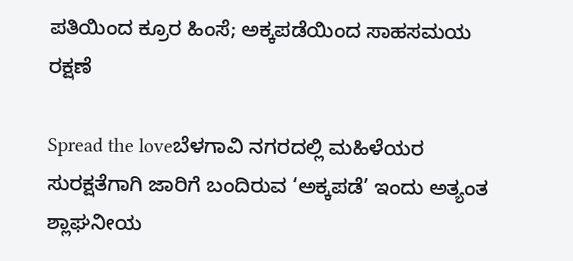ಪತಿಯಿಂದ ಕ್ರೂರ ಹಿಂಸೆ; ಅಕ್ಕಪಡೆಯಿಂದ ಸಾಹಸಮಯ ರಕ್ಷಣೆ

Spread the loveಬೆಳಗಾವಿ ನಗರದಲ್ಲಿ ಮಹಿಳೆಯರ ಸುರಕ್ಷತೆಗಾಗಿ ಜಾರಿಗೆ ಬಂದಿರುವ ‘ಅಕ್ಕಪಡೆ’ ಇಂದು ಅತ್ಯಂತ ಶ್ಲಾಘನೀಯ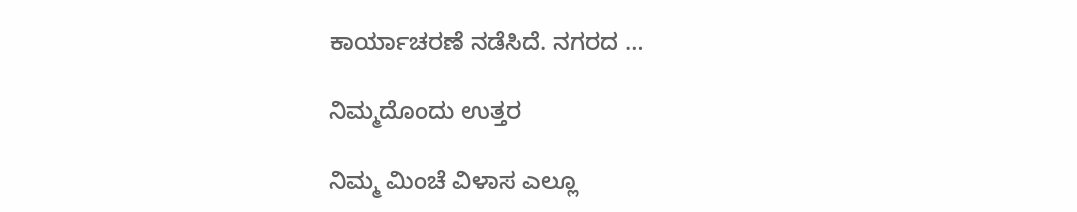ಕಾರ್ಯಾಚರಣೆ ನಡೆಸಿದೆ. ನಗರದ …

ನಿಮ್ಮದೊಂದು ಉತ್ತರ

ನಿಮ್ಮ ಮಿಂಚೆ ವಿಳಾಸ ಎಲ್ಲೂ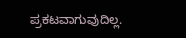ಪ್ರಕಟವಾಗುವುದಿಲ್ಲ.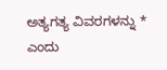ಅತ್ಯಗತ್ಯ ವಿವರಗಳನ್ನು * ಎಂದು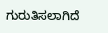ಗುರುತಿಸಲಾಗಿದೆ